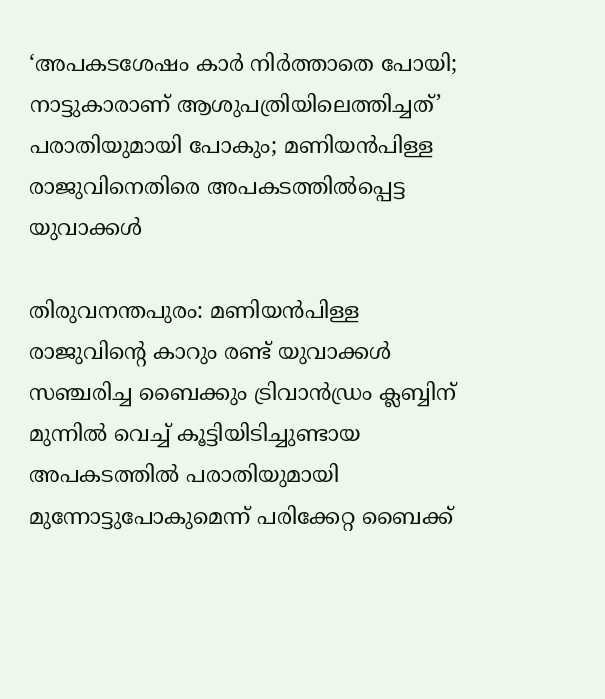‘അപകടശേഷം കാര്‍ നിര്‍ത്താതെ പോയി; നാട്ടുകാരാണ് ആശുപത്രിയിലെത്തിച്ചത്’ പരാതിയുമായി പോകും; മണിയന്‍പിള്ള രാജുവിനെതിരെ അപകടത്തില്‍പ്പെട്ട യുവാക്കള്‍

തിരുവനന്തപുരം: മണിയന്‍പിള്ള രാജുവിന്റെ കാറും രണ്ട് യുവാക്കള്‍ സഞ്ചരിച്ച ബൈക്കും ട്രിവാന്‍ഡ്രം ക്ലബ്ബിന് മുന്നില്‍ വെച്ച് കൂട്ടിയിടിച്ചുണ്ടായ അപകടത്തില്‍ പരാതിയുമായി മുന്നോട്ടുപോകുമെന്ന് പരിക്കേറ്റ ബൈക്ക്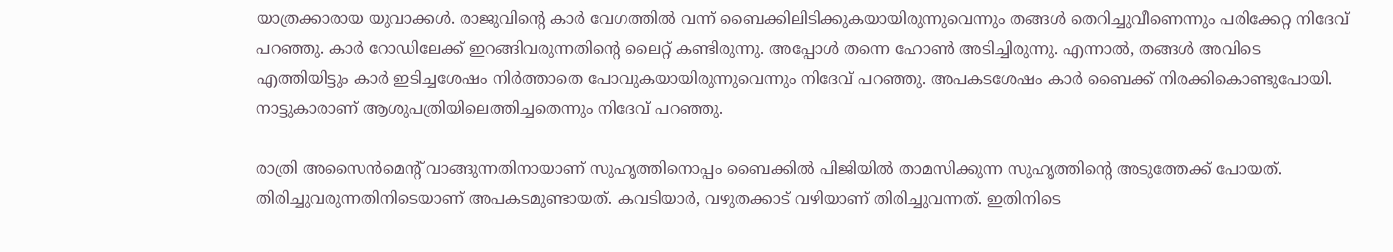യാത്രക്കാരായ യുവാക്കള്‍. രാജുവിന്റെ കാര്‍ വേഗത്തില്‍ വന്ന് ബൈക്കിലിടിക്കുകയായിരുന്നുവെന്നും തങ്ങള്‍ തെറിച്ചുവീണെന്നും പരിക്കേറ്റ നിദേവ് പറഞ്ഞു. കാര്‍ റോഡിലേക്ക് ഇറങ്ങിവരുന്നതിന്റെ ലൈറ്റ് കണ്ടിരുന്നു. അപ്പോള്‍ തന്നെ ഹോണ്‍ അടിച്ചിരുന്നു. എന്നാല്‍, തങ്ങള്‍ അവിടെ എത്തിയിട്ടും കാര്‍ ഇടിച്ചശേഷം നിര്‍ത്താതെ പോവുകയായിരുന്നുവെന്നും നിദേവ് പറഞ്ഞു. അപകടശേഷം കാര്‍ ബൈക്ക് നിരക്കികൊണ്ടുപോയി. നാട്ടുകാരാണ് ആശുപത്രിയിലെത്തിച്ചതെന്നും നിദേവ് പറഞ്ഞു.

രാത്രി അസൈന്‍മെന്റ് വാങ്ങുന്നതിനായാണ് സുഹൃത്തിനൊപ്പം ബൈക്കില്‍ പിജിയില്‍ താമസിക്കുന്ന സുഹൃത്തിന്റെ അടുത്തേക്ക് പോയത്. തിരിച്ചുവരുന്നതിനിടെയാണ് അപകടമുണ്ടായത്. കവടിയാര്‍, വഴുതക്കാട് വഴിയാണ് തിരിച്ചുവന്നത്. ഇതിനിടെ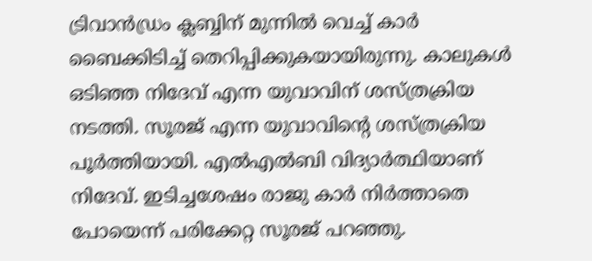ട്രിവാന്‍ഡ്രം ക്ലബ്ബിന് മുന്നില്‍ വെച്ച് കാര്‍ ബൈക്കിടിച്ച് തെറിപ്പിക്കുകയായിരുന്നു. കാലുകള്‍ ഒടിഞ്ഞ നിദേവ് എന്ന യുവാവിന് ശസ്ത്രക്രിയ നടത്തി. സൂരജ് എന്ന യുവാവിന്റെ ശസ്ത്രക്രിയ പൂര്‍ത്തിയായി. എല്‍എല്‍ബി വിദ്യാര്‍ത്ഥിയാണ് നിദേവ്. ഇടിച്ചശേഷം രാജു കാര്‍ നിര്‍ത്താതെ പോയെന്ന് പരിക്കേറ്റ സൂരജ് പറഞ്ഞു.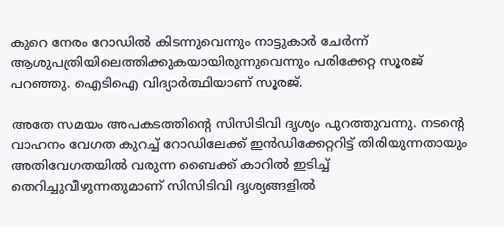കുറെ നേരം റോഡില്‍ കിടന്നുവെന്നും നാട്ടുകാര്‍ ചേര്‍ന്ന് ആശുപത്രിയിലെത്തിക്കുകയായിരുന്നുവെന്നും പരിക്കേറ്റ സൂരജ് പറഞ്ഞു. ഐടിഐ വിദ്യാര്‍ത്ഥിയാണ് സൂരജ്.

അതേ സമയം അപകടത്തിന്റെ സിസിടിവി ദൃശ്യം പുറത്തുവന്നു. നടന്റെ വാഹനം വേഗത കുറച്ച് റോഡിലേക്ക് ഇന്‍ഡിക്കേറ്ററിട്ട് തിരിയുന്നതായും അതിവേഗതയില്‍ വരുന്ന ബൈക്ക് കാറില്‍ ഇടിച്ച് തെറിച്ചുവീഴുന്നതുമാണ് സിസിടിവി ദൃശ്യങ്ങളില്‍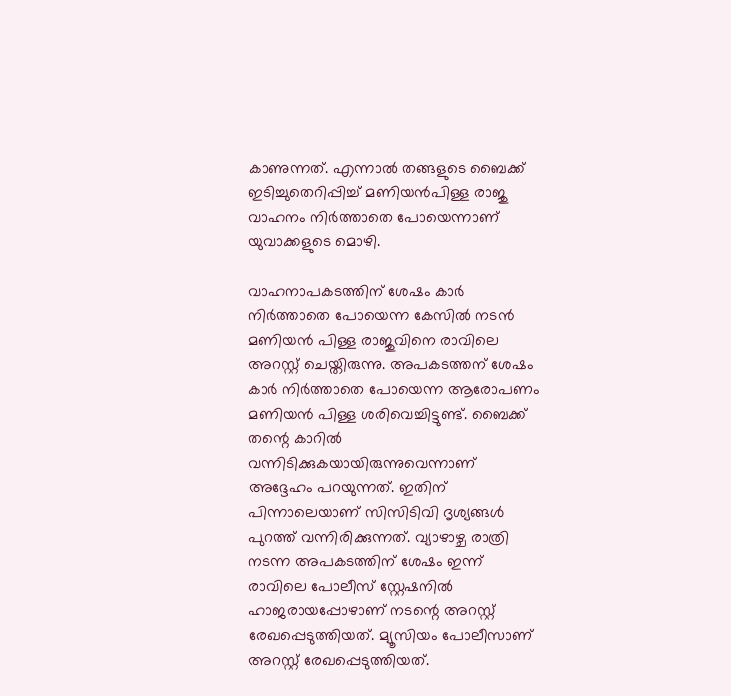കാണുന്നത്. എന്നാല്‍ തങ്ങളുടെ ബൈക്ക് ഇടിച്ചുതെറിപ്പിച്ച് മണിയന്‍പിള്ള രാജു വാഹനം നിര്‍ത്താതെ പോയെന്നാണ് യുവാക്കളുടെ മൊഴി.

വാഹനാപകടത്തിന് ശേഷം കാര്‍ നിര്‍ത്താതെ പോയെന്ന കേസില്‍ നടന്‍ മണിയന്‍ പിള്ള രാജുവിനെ രാവിലെ അറസ്റ്റ് ചെയ്തിരുന്നു. അപകടത്തന് ശേഷം കാര്‍ നിര്‍ത്താതെ പോയെന്ന ആരോപണം മണിയന്‍ പിള്ള ശരിവെച്ചിട്ടുണ്ട്. ബൈക്ക് തന്റെ കാറില്‍ വന്നിടിക്കുകയായിരുന്നുവെന്നാണ് അദ്ദേഹം പറയുന്നത്. ഇതിന് പിന്നാലെയാണ് സിസിടിവി ദൃശ്യങ്ങള്‍ പുറത്ത് വന്നിരിക്കുന്നത്. വ്യാഴാഴ്ച രാത്രി നടന്ന അപകടത്തിന് ശേഷം ഇന്ന് രാവിലെ പോലീസ് സ്റ്റേഷനില്‍ ഹാജരായപ്പോഴാണ് നടന്റെ അറസ്റ്റ് രേഖപ്പെടുത്തിയത്. മ്യൂസിയം പോലീസാണ് അറസ്റ്റ് രേഖപ്പെടുത്തിയത്.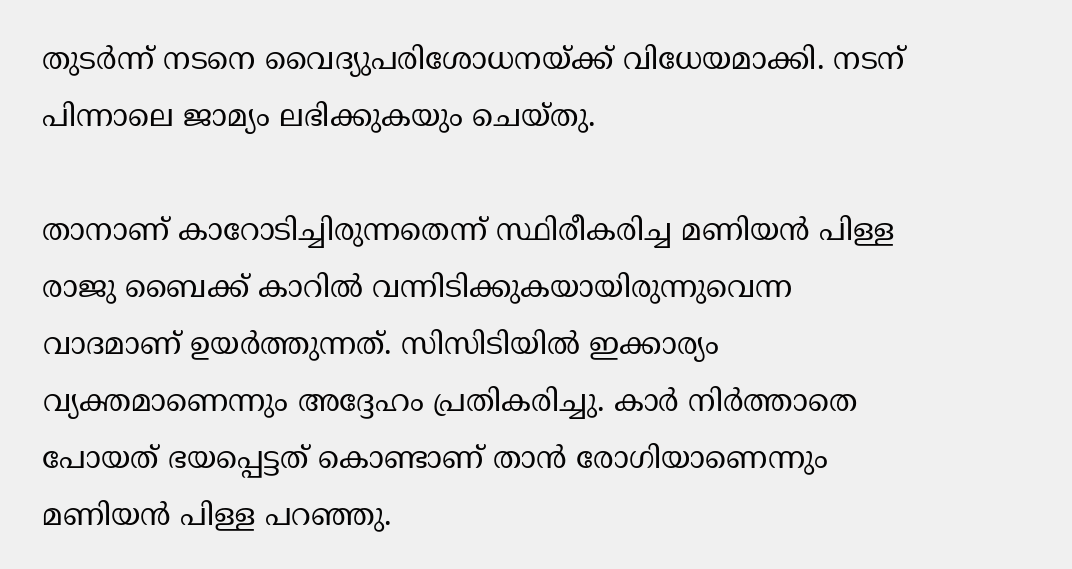തുടര്‍ന്ന് നടനെ വൈദ്യുപരിശോധനയ്ക്ക് വിധേയമാക്കി. നടന് പിന്നാലെ ജാമ്യം ലഭിക്കുകയും ചെയ്തു.

താനാണ് കാറോടിച്ചിരുന്നതെന്ന് സ്ഥിരീകരിച്ച മണിയന്‍ പിള്ള രാജു ബൈക്ക് കാറില്‍ വന്നിടിക്കുകയായിരുന്നുവെന്ന വാദമാണ് ഉയര്‍ത്തുന്നത്. സിസിടിയില്‍ ഇക്കാര്യം വ്യക്തമാണെന്നും അദ്ദേഹം പ്രതികരിച്ചു. കാര്‍ നിര്‍ത്താതെ പോയത് ഭയപ്പെട്ടത് കൊണ്ടാണ് താന്‍ രോഗിയാണെന്നും മണിയന്‍ പിള്ള പറഞ്ഞു.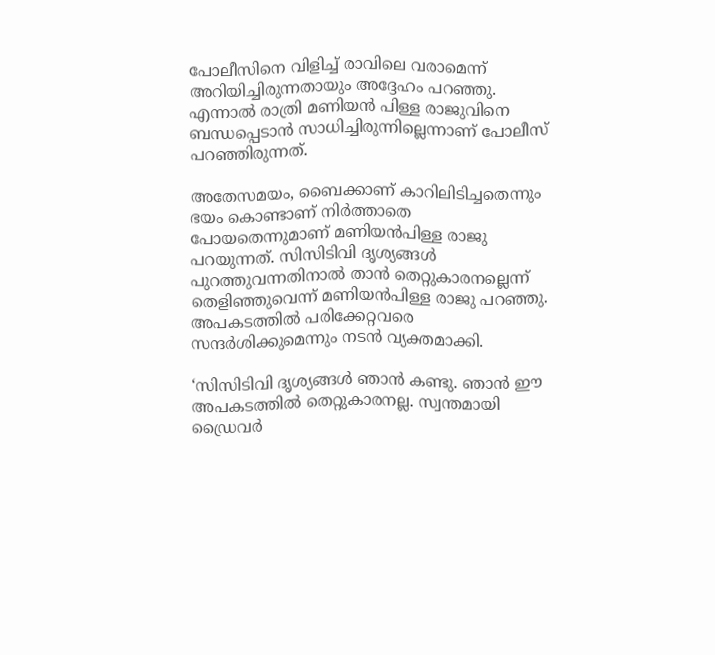പോലീസിനെ വിളിച്ച് രാവിലെ വരാമെന്ന് അറിയിച്ചിരുന്നതായും അദ്ദേഹം പറഞ്ഞു. എന്നാല്‍ രാത്രി മണിയന്‍ പിള്ള രാജുവിനെ ബന്ധപ്പെടാന്‍ സാധിച്ചിരുന്നില്ലെന്നാണ് പോലീസ് പറഞ്ഞിരുന്നത്.

അതേസമയം, ബൈക്കാണ് കാറിലിടിച്ചതെന്നും ഭയം കൊണ്ടാണ് നിര്‍ത്താതെ പോയതെന്നുമാണ് മണിയന്‍പിള്ള രാജു പറയുന്നത്. സിസിടിവി ദൃശ്യങ്ങള്‍ പുറത്തുവന്നതിനാല്‍ താന്‍ തെറ്റുകാരനല്ലെന്ന് തെളിഞ്ഞുവെന്ന് മണിയന്‍പിള്ള രാജു പറഞ്ഞു. അപകടത്തില്‍ പരിക്കേറ്റവരെ സന്ദര്‍ശിക്കുമെന്നും നടന്‍ വ്യക്തമാക്കി.

‘സിസിടിവി ദൃശ്യങ്ങള്‍ ഞാന്‍ കണ്ടു. ഞാന്‍ ഈ അപകടത്തില്‍ തെറ്റുകാരനല്ല. സ്വന്തമായി ഡ്രൈവര്‍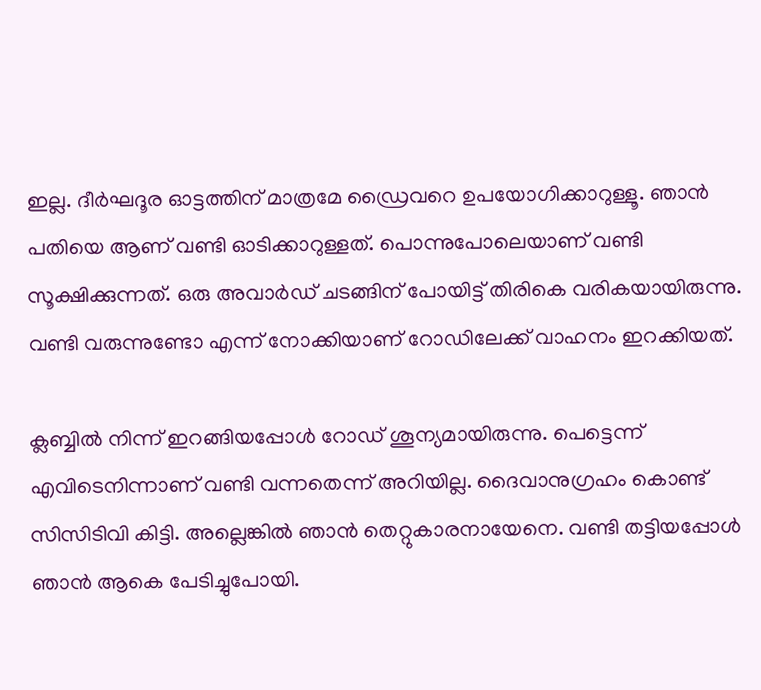ഇല്ല. ദീര്‍ഘദൂര ഓട്ടത്തിന് മാത്രമേ ഡ്രൈവറെ ഉപയോഗിക്കാറുള്ളൂ. ഞാന്‍ പതിയെ ആണ് വണ്ടി ഓടിക്കാറുള്ളത്. പൊന്നുപോലെയാണ് വണ്ടി സൂക്ഷിക്കുന്നത്. ഒരു അവാര്‍ഡ് ചടങ്ങിന് പോയിട്ട് തിരികെ വരികയായിരുന്നു. വണ്ടി വരുന്നുണ്ടോ എന്ന് നോക്കിയാണ് റോഡിലേക്ക് വാഹനം ഇറക്കിയത്.

ക്ലബ്ബില്‍ നിന്ന് ഇറങ്ങിയപ്പോള്‍ റോഡ് ശൂന്യമായിരുന്നു. പെട്ടെന്ന് എവിടെനിന്നാണ് വണ്ടി വന്നതെന്ന് അറിയില്ല. ദൈവാനുഗ്രഹം കൊണ്ട് സിസിടിവി കിട്ടി. അല്ലെങ്കില്‍ ഞാന്‍ തെറ്റുകാരനായേനെ. വണ്ടി തട്ടിയപ്പോള്‍ ഞാന്‍ ആകെ പേടിച്ചുപോയി.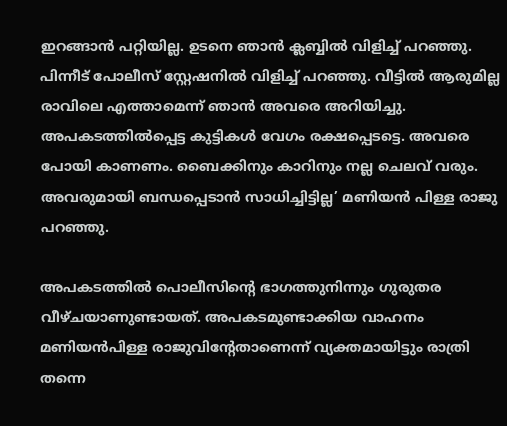ഇറങ്ങാന്‍ പറ്റിയില്ല. ഉടനെ ഞാന്‍ ക്ലബ്ബില്‍ വിളിച്ച് പറഞ്ഞു. പിന്നീട് പോലീസ് സ്റ്റേഷനില്‍ വിളിച്ച് പറഞ്ഞു. വീട്ടില്‍ ആരുമില്ല രാവിലെ എത്താമെന്ന് ഞാന്‍ അവരെ അറിയിച്ചു. അപകടത്തില്‍പ്പെട്ട കുട്ടികള്‍ വേഗം രക്ഷപ്പെടട്ടെ. അവരെ പോയി കാണണം. ബൈക്കിനും കാറിനും നല്ല ചെലവ് വരും. അവരുമായി ബന്ധപ്പെടാന്‍ സാധിച്ചിട്ടില്ല’ മണിയന്‍ പിള്ള രാജു പറഞ്ഞു.

അപകടത്തില്‍ പൊലീസിന്റെ ഭാഗത്തുനിന്നും ഗുരുതര വീഴ്ചയാണുണ്ടായത്. അപകടമുണ്ടാക്കിയ വാഹനം മണിയന്‍പിള്ള രാജുവിന്റേതാണെന്ന് വ്യക്തമായിട്ടും രാത്രി തന്നെ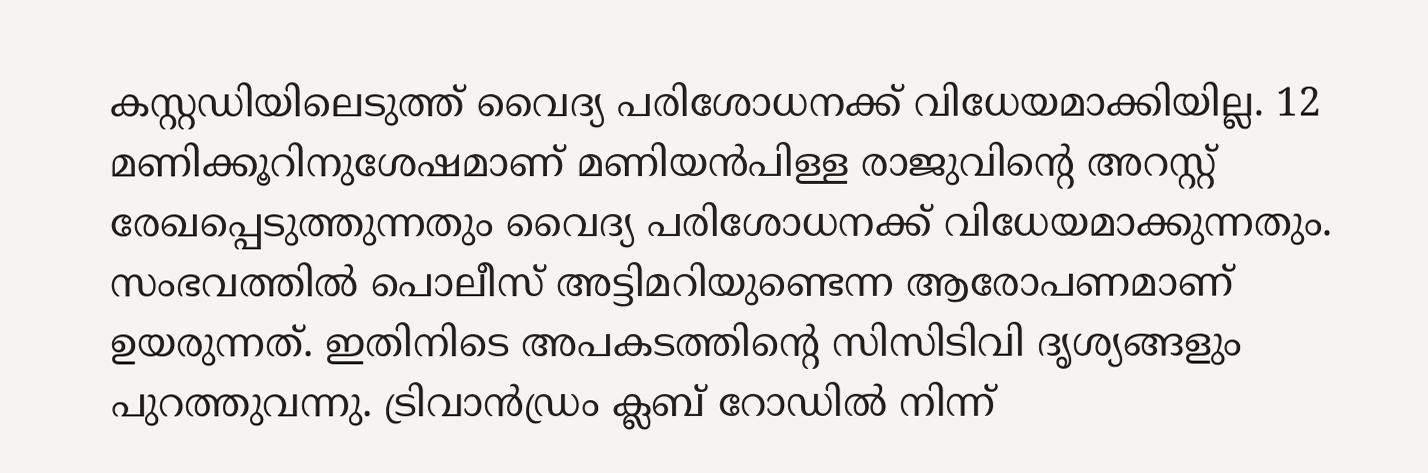കസ്റ്റഡിയിലെടുത്ത് വൈദ്യ പരിശോധനക്ക് വിധേയമാക്കിയില്ല. 12 മണിക്കൂറിനുശേഷമാണ് മണിയന്‍പിള്ള രാജുവിന്റെ അറസ്റ്റ് രേഖപ്പെടുത്തുന്നതും വൈദ്യ പരിശോധനക്ക് വിധേയമാക്കുന്നതും. സംഭവത്തില്‍ പൊലീസ് അട്ടിമറിയുണ്ടെന്ന ആരോപണമാണ് ഉയരുന്നത്. ഇതിനിടെ അപകടത്തിന്റെ സിസിടിവി ദൃശ്യങ്ങളും പുറത്തുവന്നു. ട്രിവാന്‍ഡ്രം ക്ലബ് റോഡില്‍ നിന്ന്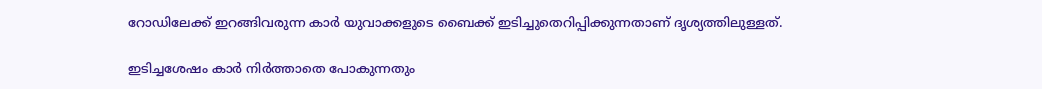റോഡിലേക്ക് ഇറങ്ങിവരുന്ന കാര്‍ യുവാക്കളുടെ ബൈക്ക് ഇടിച്ചുതെറിപ്പിക്കുന്നതാണ് ദൃശ്യത്തിലുള്ളത്.

ഇടിച്ചശേഷം കാര്‍ നിര്‍ത്താതെ പോകുന്നതും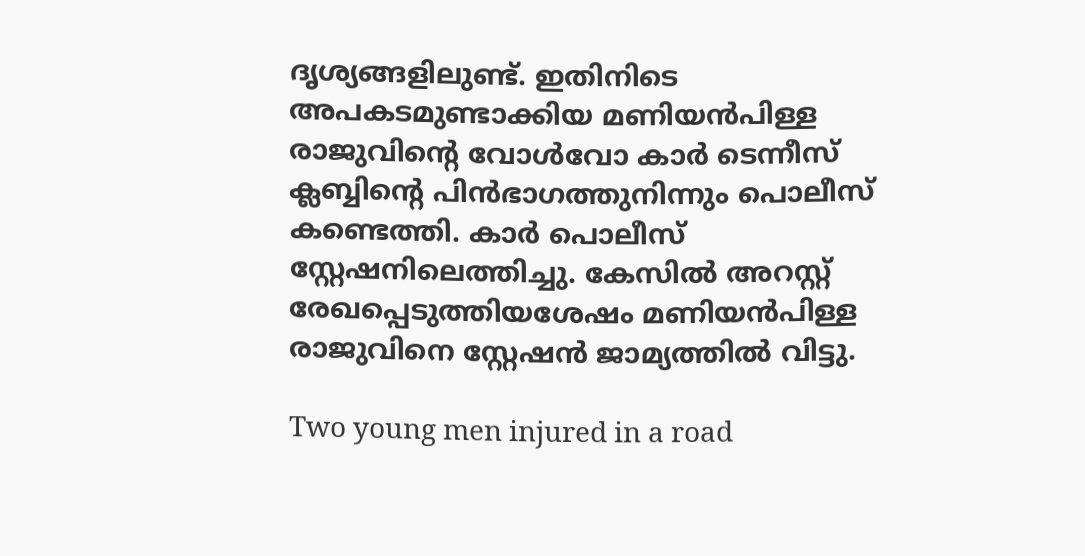ദൃശ്യങ്ങളിലുണ്ട്. ഇതിനിടെ അപകടമുണ്ടാക്കിയ മണിയന്‍പിള്ള രാജുവിന്റെ വോള്‍വോ കാര്‍ ടെന്നീസ് ക്ലബ്ബിന്റെ പിന്‍ഭാഗത്തുനിന്നും പൊലീസ് കണ്ടെത്തി. കാര്‍ പൊലീസ് സ്റ്റേഷനിലെത്തിച്ചു. കേസില്‍ അറസ്റ്റ് രേഖപ്പെടുത്തിയശേഷം മണിയന്‍പിള്ള രാജുവിനെ സ്റ്റേഷന്‍ ജാമ്യത്തില്‍ വിട്ടു.

Two young men injured in a road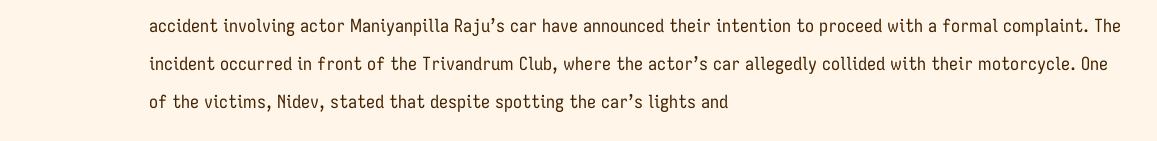accident involving actor Maniyanpilla Raju’s car have announced their intention to proceed with a formal complaint. The incident occurred in front of the Trivandrum Club, where the actor’s car allegedly collided with their motorcycle. One of the victims, Nidev, stated that despite spotting the car’s lights and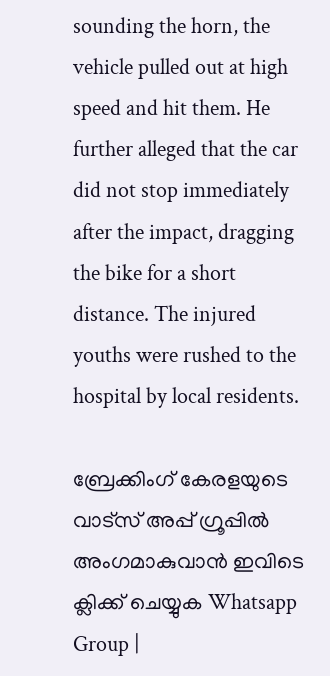sounding the horn, the vehicle pulled out at high speed and hit them. He further alleged that the car did not stop immediately after the impact, dragging the bike for a short distance. The injured youths were rushed to the hospital by local residents.

ബ്രേക്കിംഗ് കേരളയുടെ വാട്സ് അപ്പ് ഗ്രൂപ്പിൽ അംഗമാകുവാൻ ഇവിടെ ക്ലിക്ക് ചെയ്യുക Whatsapp Group |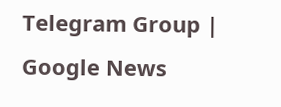Telegram Group | Google News